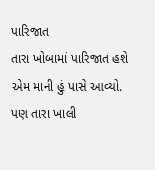પારિજાત
તારા ખોબામાં પારિજાત હશે
એમ માની હું પાસે આવ્યો.
પણ તારા ખાલી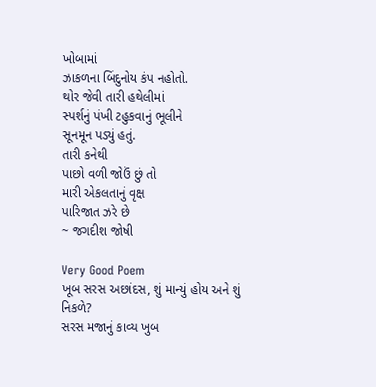ખોબામાં
ઝાકળના બિંદુનોય કંપ નહોતો.
થોર જેવી તારી હથેલીમાં
સ્પર્શનું પંખી ટહુકવાનું ભૂલીને
સૂનમૂન પડ્યું હતું.
તારી કનેથી
પાછો વળી જોઉં છું તો
મારી એકલતાનું વૃક્ષ
પારિજાત ઝરે છે
~ જગદીશ જોષી

Very Good Poem
ખૂબ સરસ અછાંદસ, શું માન્યું હોય અને શું નિકળે?
સરસ મજાનું કાવ્ય ખુબ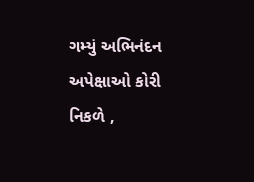ગમ્યું અભિનંદન
અપેક્ષાઓ કોરી નિકળે ,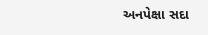અનપેક્ષા સદા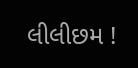લીલીછમ !